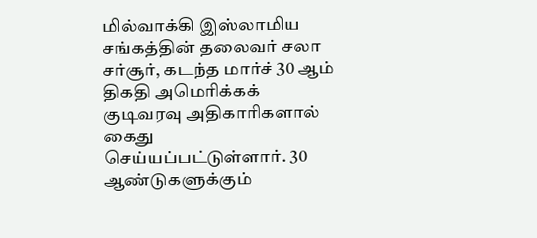மில்வாக்கி இஸ்லாமிய சங்கத்தின் தலைவர் சலா சர்சூர், கடந்த மார்ச் 30 ஆம் திகதி அமெரிக்கக் குடிவரவு அதிகாரிகளால் கைது செய்யப்பட்டுள்ளார். 30 ஆண்டுகளுக்கும்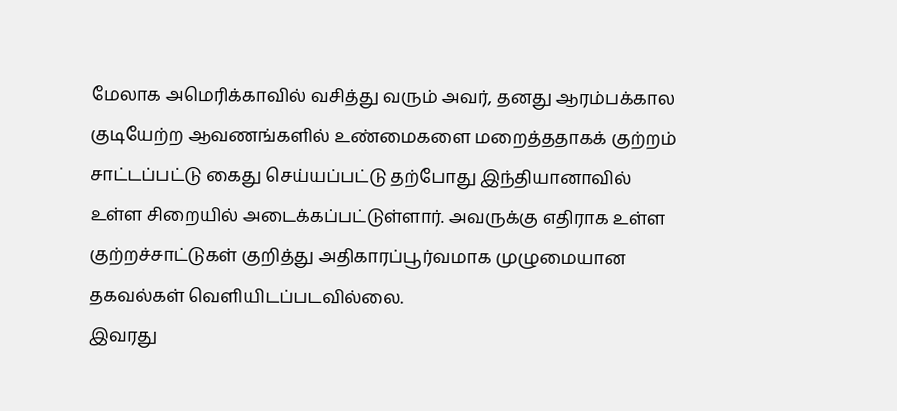மேலாக அமெரிக்காவில் வசித்து வரும் அவர், தனது ஆரம்பக்கால குடியேற்ற ஆவணங்களில் உண்மைகளை மறைத்ததாகக் குற்றம் சாட்டப்பட்டு கைது செய்யப்பட்டு தற்போது இந்தியானாவில் உள்ள சிறையில் அடைக்கப்பட்டுள்ளார். அவருக்கு எதிராக உள்ள குற்றச்சாட்டுகள் குறித்து அதிகாரப்பூர்வமாக முழுமையான தகவல்கள் வெளியிடப்படவில்லை.
இவரது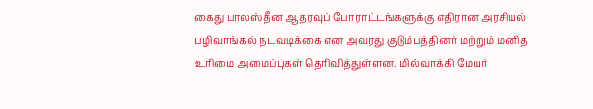கைது பாலஸ்தீன ஆதரவுப் போராட்டங்களுக்கு எதிரான அரசியல் பழிவாங்கல் நடவடிக்கை என அவரது குடும்பத்தினர் மற்றும் மனித உரிமை அமைப்புகள் தெரிவித்துள்ளன. மில்வாக்கி மேயர்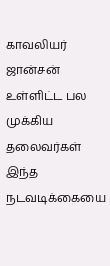காவலியர் ஜான்சன் உள்ளிட்ட பல முக்கிய தலைவர்கள் இந்த நடவடிக்கையை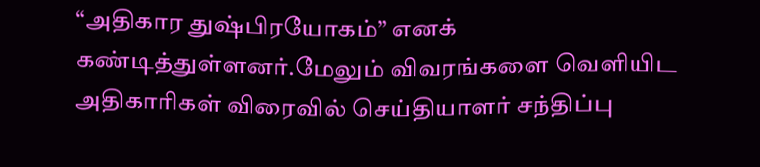“அதிகார துஷ்பிரயோகம்” எனக் கண்டித்துள்ளனர்.மேலும் விவரங்களை வெளியிட அதிகாரிகள் விரைவில் செய்தியாளர் சந்திப்பு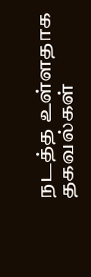நடத்த உள்ளதாக தகவல்கள்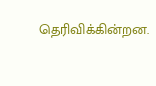தெரிவிக்கின்றன.